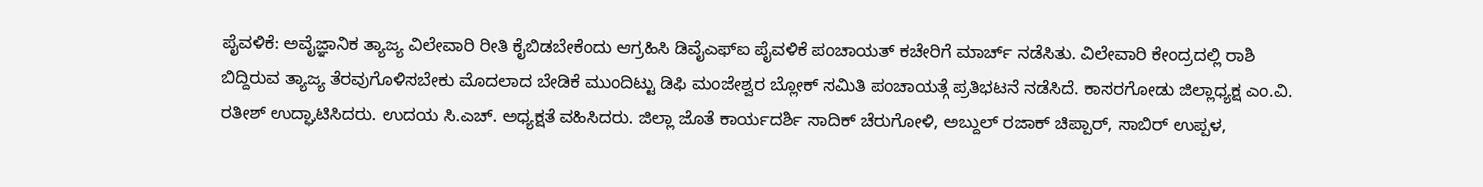ಪೈವಳಿಕೆ: ಅವೈಜ್ಞಾನಿಕ ತ್ಯಾಜ್ಯ ವಿಲೇವಾರಿ ರೀತಿ ಕೈಬಿಡಬೇಕೆಂದು ಆಗ್ರಹಿಸಿ ಡಿವೈಎಫ್ಐ ಪೈವಳಿಕೆ ಪಂಚಾಯತ್ ಕಚೇರಿಗೆ ಮಾರ್ಚ್ ನಡೆಸಿತು. ವಿಲೇವಾರಿ ಕೇಂದ್ರದಲ್ಲಿ ರಾಶಿ ಬಿದ್ದಿರುವ ತ್ಯಾಜ್ಯ ತೆರವುಗೊಳಿಸಬೇಕು ಮೊದಲಾದ ಬೇಡಿಕೆ ಮುಂದಿಟ್ಟು ಡಿಫಿ ಮಂಜೇಶ್ವರ ಬ್ಲೋಕ್ ಸಮಿತಿ ಪಂಚಾಯತ್ಗೆ ಪ್ರತಿಭಟನೆ ನಡೆಸಿದೆ. ಕಾಸರಗೋಡು ಜಿಲ್ಲಾಧ್ಯಕ್ಷ ಎಂ.ವಿ. ರತೀಶ್ ಉದ್ಘಾಟಿಸಿದರು. ಉದಯ ಸಿ.ಎಚ್. ಅಧ್ಯಕ್ಷತೆ ವಹಿಸಿದರು. ಜಿಲ್ಲಾ ಜೊತೆ ಕಾರ್ಯದರ್ಶಿ ಸಾದಿಕ್ ಚೆರುಗೋಳಿ, ಅಬ್ದುಲ್ ರಜಾಕ್ ಚಿಪ್ಪಾರ್, ಸಾಬಿರ್ ಉಪ್ಪಳ,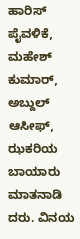ಹಾರಿಸ್ ಪೈವಳಿಕೆ, ಮಹೇಶ್ ಕುಮಾರ್, ಅಬ್ದುಲ್ ಆಸೀಫ್, ಝಕರಿಯ ಬಾಯಾರು ಮಾತನಾಡಿ ದರು. ವಿನಯ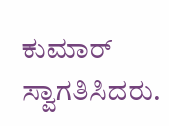ಕುಮಾರ್ ಸ್ವಾಗತಿಸಿದರು.